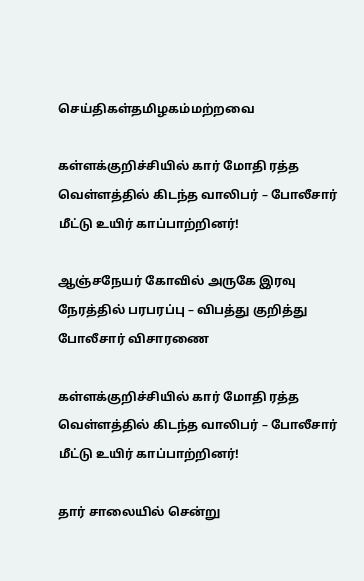செய்திகள்தமிழகம்மற்றவை

கள்ளக்குறிச்சியில் கார் மோதி ரத்த வெள்ளத்தில் கிடந்த வாலிபர் – போலீசார் மீட்டு உயிர் காப்பாற்றினர்!

ஆஞ்சநேயர் கோவில் அருகே இரவு நேரத்தில் பரபரப்பு – விபத்து குறித்து போலீசார் விசாரணை

கள்ளக்குறிச்சியில் கார் மோதி ரத்த வெள்ளத்தில் கிடந்த வாலிபர் – போலீசார் மீட்டு உயிர் காப்பாற்றினர்!

தார் சாலையில் சென்று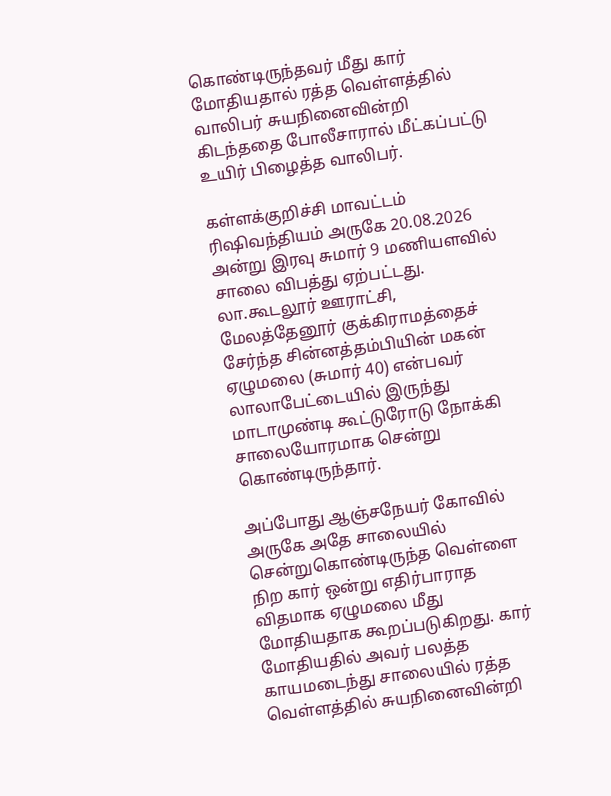கொண்டிருந்தவர் மீது கார் மோதியதால் ரத்த வெள்ளத்தில் வாலிபர் சுயநினைவின்றி கிடந்ததை போலீசாரால் மீட்கப்பட்டு உயிர் பிழைத்த வாலிபர்.

கள்ளக்குறிச்சி மாவட்டம் ரிஷிவந்தியம் அருகே 20.08.2026 அன்று இரவு சுமார் 9 மணியளவில் சாலை விபத்து ஏற்பட்டது. லா.கூடலூர் ஊராட்சி, மேலத்தேனூர் குக்கிராமத்தைச் சேர்ந்த சின்னத்தம்பியின் மகன் ஏழுமலை (சுமார் 40) என்பவர் லாலாபேட்டையில் இருந்து மாடாமுண்டி கூட்டுரோடு நோக்கி சாலையோரமாக சென்று கொண்டிருந்தார்.

அப்போது ஆஞ்சநேயர் கோவில் அருகே அதே சாலையில் சென்றுகொண்டிருந்த வெள்ளை நிற கார் ஒன்று எதிர்பாராத விதமாக ஏழுமலை மீது மோதியதாக கூறப்படுகிறது. கார் மோதியதில் அவர் பலத்த காயமடைந்து சாலையில் ரத்த வெள்ளத்தில் சுயநினைவின்றி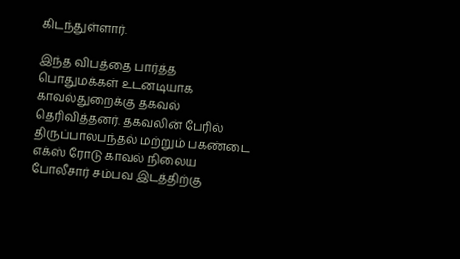கிடந்துள்ளார்.

இந்த விபத்தை பார்த்த பொதுமக்கள் உடனடியாக காவல்துறைக்கு தகவல் தெரிவித்தனர். தகவலின் பேரில் திருப்பாலபந்தல் மற்றும் பகண்டை எக்ஸ் ரோடு காவல் நிலைய போலீசார் சம்பவ இடத்திற்கு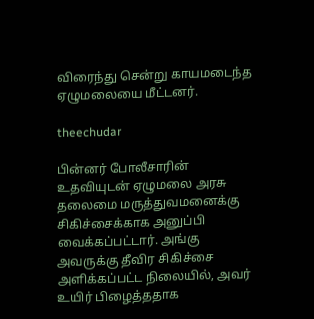விரைந்து சென்று காயமடைந்த ஏழுமலையை மீட்டனர்.

theechudar

பின்னர் போலீசாரின் உதவியுடன் ஏழுமலை அரசு தலைமை மருத்துவமனைக்கு சிகிச்சைக்காக அனுப்பி வைக்கப்பட்டார். அங்கு அவருக்கு தீவிர சிகிச்சை அளிக்கப்பட்ட நிலையில், அவர் உயிர் பிழைத்ததாக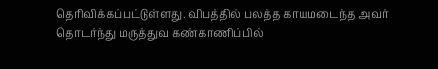தெரிவிக்கப்பட்டுள்ளது. விபத்தில் பலத்த காயமடைந்த அவர் தொடர்ந்து மருத்துவ கண்காணிப்பில்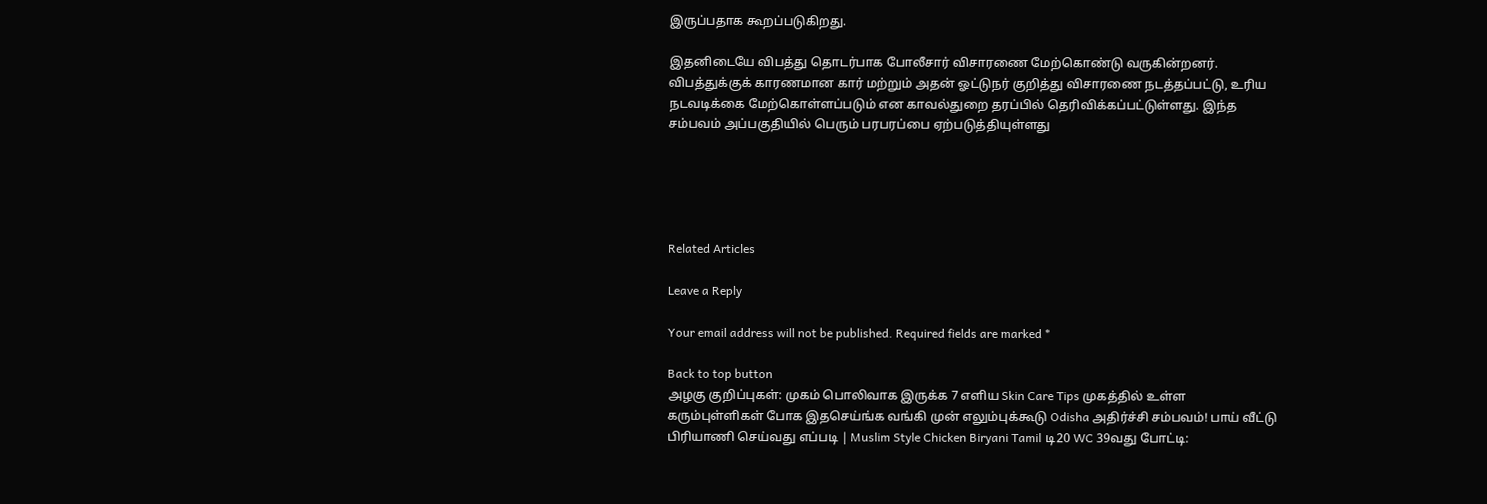இருப்பதாக கூறப்படுகிறது.

இதனிடையே விபத்து தொடர்பாக போலீசார் விசாரணை மேற்கொண்டு வருகின்றனர். விபத்துக்குக் காரணமான கார் மற்றும் அதன் ஓட்டுநர் குறித்து விசாரணை நடத்தப்பட்டு, உரிய நடவடிக்கை மேற்கொள்ளப்படும் என காவல்துறை தரப்பில் தெரிவிக்கப்பட்டுள்ளது. இந்த சம்பவம் அப்பகுதியில் பெரும் பரபரப்பை ஏற்படுத்தியுள்ளது





Related Articles

Leave a Reply

Your email address will not be published. Required fields are marked *

Back to top button
அழகு குறிப்புகள்: முகம் பொலிவாக இருக்க 7 எளிய Skin Care Tips முகத்தில் உள்ள கரும்புள்ளிகள் போக இதசெய்ங்க வங்கி முன் எலும்புக்கூடு Odisha அதிர்ச்சி சம்பவம்! பாய் வீட்டு பிரியாணி செய்வது எப்படி | Muslim Style Chicken Biryani Tamil டி20 WC 39வது போட்டி: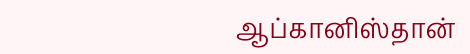ஆப்கானிஸ்தான்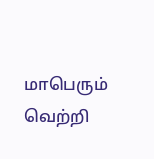மாபெரும் வெற்றி